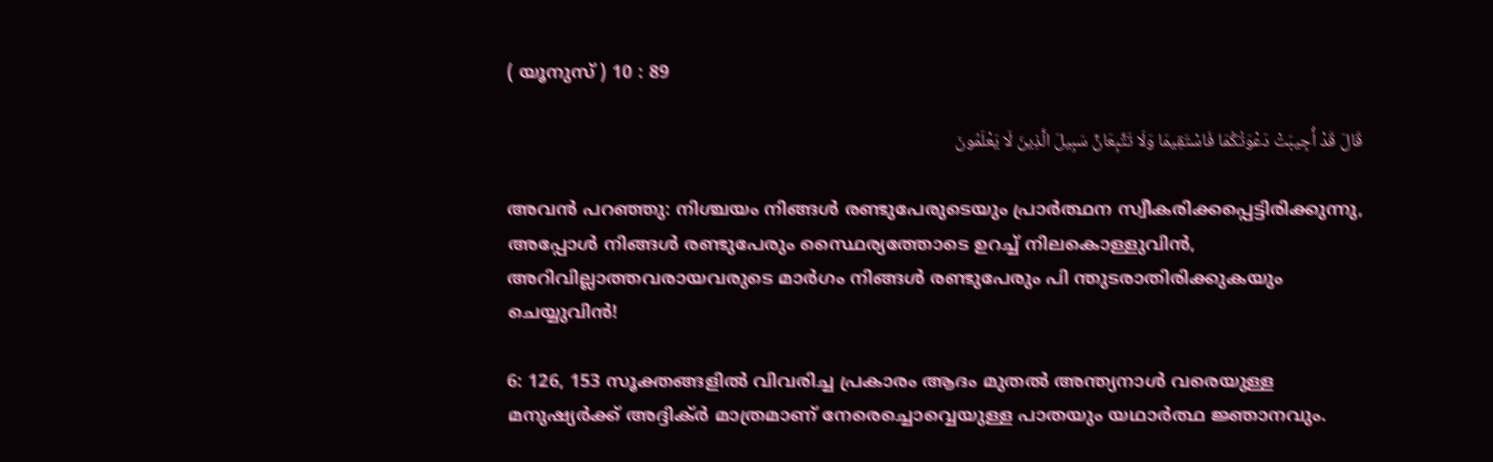( യൂനുസ് ) 10 : 89

قَالَ قَدْ أُجِيبَتْ دَعْوَتُكُمَا فَاسْتَقِيمَا وَلَا تَتَّبِعَانِّ سَبِيلَ الَّذِينَ لَا يَعْلَمُونَ

അവന്‍ പറഞ്ഞു: നിശ്ചയം നിങ്ങള്‍ രണ്ടുപേരുടെയും പ്രാര്‍ത്ഥന സ്വീകരിക്കപ്പെട്ടിരിക്കുന്നു, അപ്പോള്‍ നിങ്ങള്‍ രണ്ടുപേരും സ്ഥൈര്യത്തോടെ ഉറച്ച് നിലകൊള്ളുവിന്‍, അറിവില്ലാത്തവരായവരുടെ മാര്‍ഗം നിങ്ങള്‍ രണ്ടുപേരും പി ന്തുടരാതിരിക്കുകയും ചെയ്യുവിന്‍!

6: 126, 153 സൂക്തങ്ങളില്‍ വിവരിച്ച പ്രകാരം ആദം മുതല്‍ അന്ത്യനാള്‍ വരെയുള്ള മനുഷ്യര്‍ക്ക് അദ്ദിക്ര്‍ മാത്രമാണ് നേരെച്ചൊവ്വെയുള്ള പാതയും യഥാര്‍ത്ഥ ജ്ഞാനവും.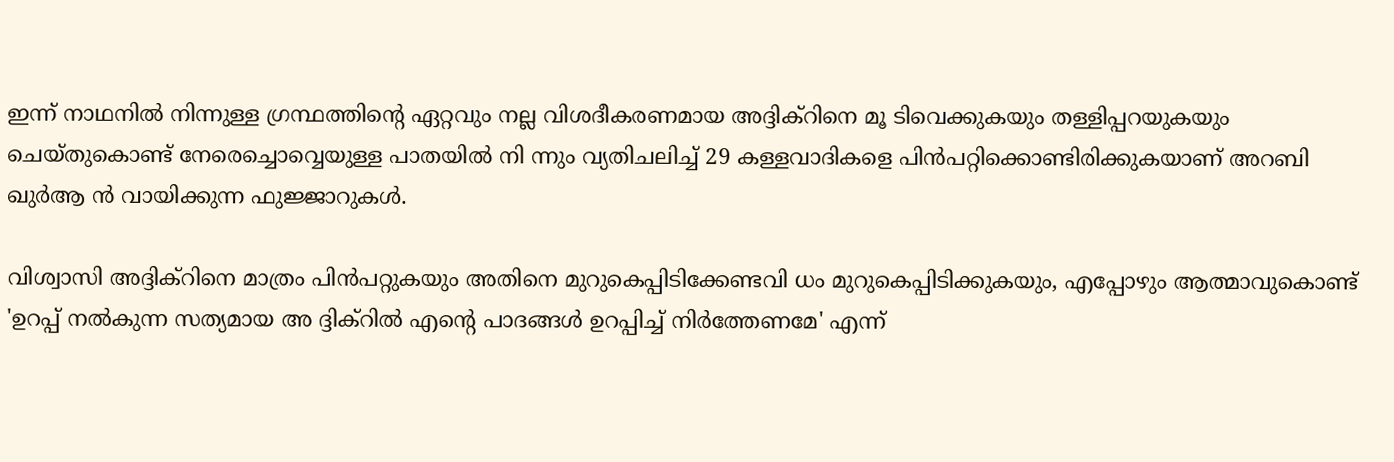ഇന്ന് നാഥനില്‍ നിന്നുള്ള ഗ്രന്ഥത്തിന്‍റെ ഏറ്റവും നല്ല വിശദീകരണമായ അദ്ദിക്റിനെ മൂ ടിവെക്കുകയും തള്ളിപ്പറയുകയും ചെയ്തുകൊണ്ട് നേരെച്ചൊവ്വെയുള്ള പാതയില്‍ നി ന്നും വ്യതിചലിച്ച് 29 കള്ളവാദികളെ പിന്‍പറ്റിക്കൊണ്ടിരിക്കുകയാണ് അറബി ഖുര്‍ആ ന്‍ വായിക്കുന്ന ഫുജ്ജാറുകള്‍.

വിശ്വാസി അദ്ദിക്റിനെ മാത്രം പിന്‍പറ്റുകയും അതിനെ മുറുകെപ്പിടിക്കേണ്ടവി ധം മുറുകെപ്പിടിക്കുകയും, എപ്പോഴും ആത്മാവുകൊണ്ട് 'ഉറപ്പ് നല്‍കുന്ന സത്യമായ അ ദ്ദിക്റില്‍ എന്‍റെ പാദങ്ങള്‍ ഉറപ്പിച്ച് നിര്‍ത്തേണമേ' എന്ന്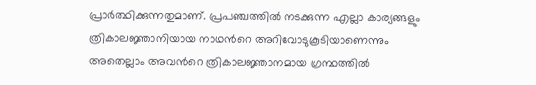പ്രാര്‍ത്ഥിക്കുന്നതുമാണ്. പ്രപഞ്ചത്തില്‍ നടക്കുന്ന എല്ലാ കാര്യങ്ങളും ത്രികാലജ്ഞാനിയായ നാഥന്‍റെ അറിവോടുകൂടിയാണെന്നും അതെല്ലാം അവന്‍റെ ത്രികാലജ്ഞാനമായ ഗ്രന്ഥത്തില്‍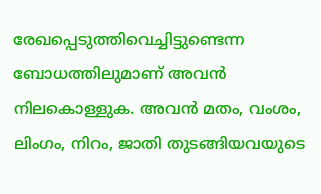രേഖപ്പെടുത്തിവെച്ചിട്ടുണ്ടെന്ന ബോധത്തിലുമാണ് അവന്‍ നിലകൊള്ളുക. അവന്‍ മതം, വംശം, ലിംഗം, നിറം, ജാതി തുടങ്ങിയവയുടെ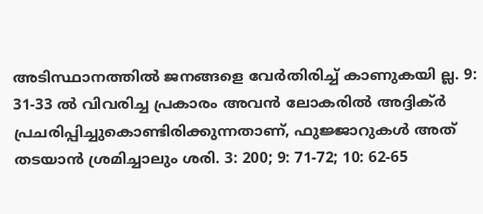അടിസ്ഥാനത്തില്‍ ജനങ്ങളെ വേര്‍തിരിച്ച് കാണുകയി ല്ല. 9: 31-33 ല്‍ വിവരിച്ച പ്രകാരം അവന്‍ ലോകരില്‍ അദ്ദിക്ര്‍ പ്രചരിപ്പിച്ചുകൊണ്ടിരിക്കുന്നതാണ്, ഫുജ്ജാറുകള്‍ അത് തടയാന്‍ ശ്രമിച്ചാലും ശരി. 3: 200; 9: 71-72; 10: 62-65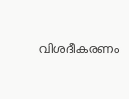വിശദീകരണം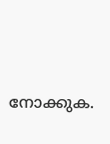നോക്കുക.